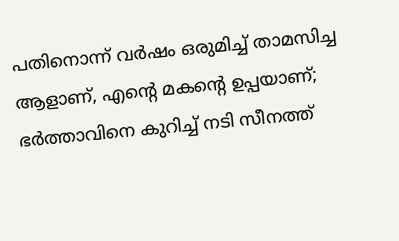പതിനൊന്ന് വര്‍ഷം ഒരുമിച്ച് താമസിച്ച ആളാണ്, എന്റെ മകന്റെ ഉപ്പയാണ്; ഭര്‍ത്താവിനെ കുറിച്ച് നടി സീനത്ത്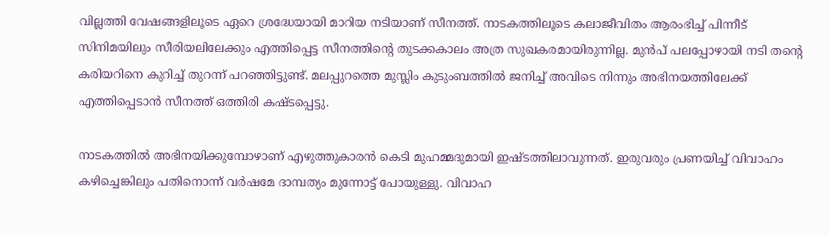വില്ലത്തി വേഷങ്ങളിലൂടെ ഏറെ ശ്രദ്ധേയായി മാറിയ നടിയാണ് സീനത്ത്. നാടകത്തിലൂടെ കലാജീവിതം ആരംഭിച്ച് പിന്നീട് സിനിമയിലും സീരിയലിലേക്കും എത്തിപ്പെട്ട സീനത്തിന്റെ തുടക്കകാലം അത്ര സുഖകരമായിരുന്നില്ല. മുന്‍പ് പലപ്പോഴായി നടി തന്റെ കരിയറിനെ കുറിച്ച് തുറന്ന് പറഞ്ഞിട്ടുണ്ട്. മലപ്പുറത്തെ മുസ്ലിം കുടുംബത്തില്‍ ജനിച്ച് അവിടെ നിന്നും അഭിനയത്തിലേക്ക് എത്തിപ്പെടാന്‍ സീനത്ത് ഒത്തിരി കഷ്ടപ്പെട്ടു.

നാടകത്തില്‍ അഭിനയിക്കുമ്പോഴാണ് എഴുത്തുകാരന്‍ കെടി മുഹമ്മദുമായി ഇഷ്ടത്തിലാവുന്നത്. ഇരുവരും പ്രണയിച്ച് വിവാഹം കഴിച്ചെങ്കിലും പതിനൊന്ന് വര്‍ഷമേ ദാമ്പത്യം മുന്നോട്ട് പോയുള്ളു. വിവാഹ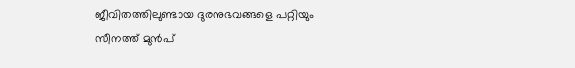ജീവിതത്തിലുണ്ടായ ദുരനുഭവങ്ങളെ പറ്റിയും സീനത്ത് മുന്‍പ്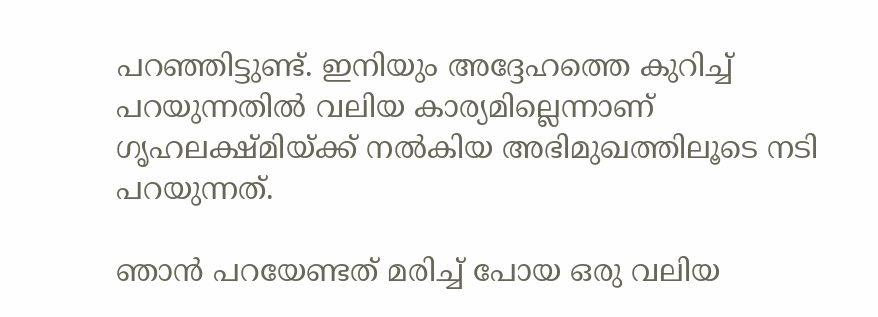പറഞ്ഞിട്ടുണ്ട്. ഇനിയും അദ്ദേഹത്തെ കുറിച്ച് പറയുന്നതില്‍ വലിയ കാര്യമില്ലെന്നാണ് ഗൃഹലക്ഷ്മിയ്ക്ക് നല്‍കിയ അഭിമുഖത്തിലൂടെ നടി പറയുന്നത്.

ഞാന്‍ പറയേണ്ടത് മരിച്ച് പോയ ഒരു വലിയ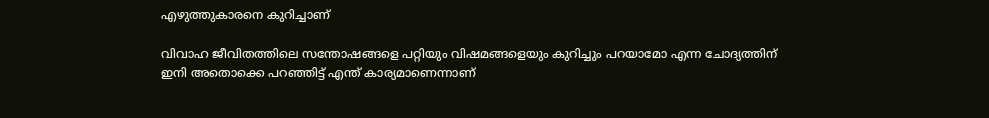എഴുത്തുകാരനെ കുറിച്ചാണ്

വിവാഹ ജീവിതത്തിലെ സന്തോഷങ്ങളെ പറ്റിയും വിഷമങ്ങളെയും കുറിച്ചും പറയാമോ എന്ന ചോദ്യത്തിന് ഇനി അതൊക്കെ പറഞ്ഞിട്ട് എന്ത് കാര്യമാണെന്നാണ്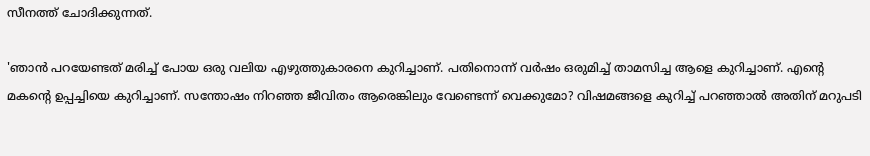സീനത്ത് ചോദിക്കുന്നത്.

'ഞാന്‍ പറയേണ്ടത് മരിച്ച് പോയ ഒരു വലിയ എഴുത്തുകാരനെ കുറിച്ചാണ്. പതിനൊന്ന് വര്‍ഷം ഒരുമിച്ച് താമസിച്ച ആളെ കുറിച്ചാണ്. എന്റെ മകന്റെ ഉപ്പച്ചിയെ കുറിച്ചാണ്. സന്തോഷം നിറഞ്ഞ ജീവിതം ആരെങ്കിലും വേണ്ടെന്ന് വെക്കുമോ? വിഷമങ്ങളെ കുറിച്ച് പറഞ്ഞാല്‍ അതിന് മറുപടി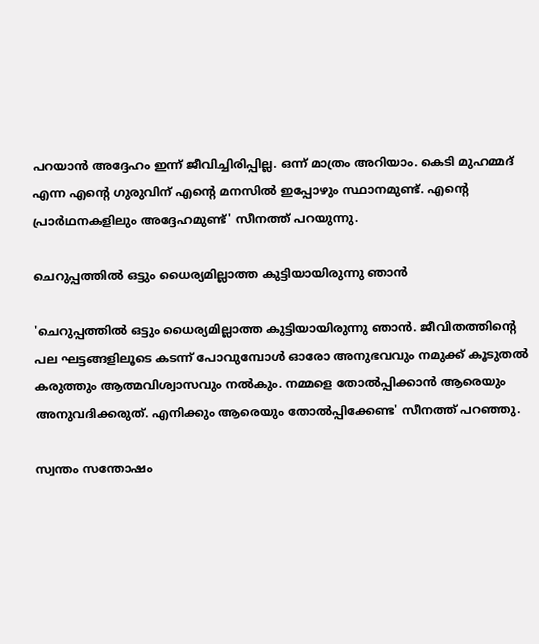പറയാന്‍ അദ്ദേഹം ഇന്ന് ജീവിച്ചിരിപ്പില്ല. ഒന്ന് മാത്രം അറിയാം. കെടി മുഹമ്മദ് എന്ന എന്റെ ഗുരുവിന് എന്റെ മനസില്‍ ഇപ്പോഴും സ്ഥാനമുണ്ട്. എന്റെ പ്രാര്‍ഥനകളിലും അദ്ദേഹമുണ്ട്' സീനത്ത് പറയുന്നു.

ചെറുപ്പത്തില്‍ ഒട്ടും ധൈര്യമില്ലാത്ത കുട്ടിയായിരുന്നു ഞാന്‍

'ചെറുപ്പത്തില്‍ ഒട്ടും ധൈര്യമില്ലാത്ത കുട്ടിയായിരുന്നു ഞാന്‍. ജീവിതത്തിന്റെ പല ഘട്ടങ്ങളിലൂടെ കടന്ന് പോവുമ്പോള്‍ ഓരോ അനുഭവവും നമുക്ക് കൂടുതല്‍ കരുത്തും ആത്മവിശ്വാസവും നല്‍കും. നമ്മളെ തോല്‍പ്പിക്കാന്‍ ആരെയും അനുവദിക്കരുത്. എനിക്കും ആരെയും തോല്‍പ്പിക്കേണ്ട' സീനത്ത് പറഞ്ഞു.

സ്വന്തം സന്തോഷം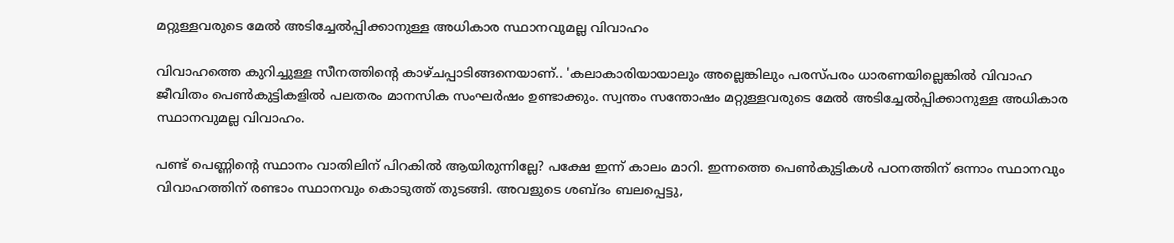മറ്റുള്ളവരുടെ മേല്‍ അടിച്ചേല്‍പ്പിക്കാനുള്ള അധികാര സ്ഥാനവുമല്ല വിവാഹം

വിവാഹത്തെ കുറിച്ചുള്ള സീനത്തിന്റെ കാഴ്ചപ്പാടിങ്ങനെയാണ്.. 'കലാകാരിയായാലും അല്ലെങ്കിലും പരസ്പരം ധാരണയില്ലെങ്കില്‍ വിവാഹ ജീവിതം പെണ്‍കുട്ടികളില്‍ പലതരം മാനസിക സംഘര്‍ഷം ഉണ്ടാക്കും. സ്വന്തം സന്തോഷം മറ്റുള്ളവരുടെ മേല്‍ അടിച്ചേല്‍പ്പിക്കാനുള്ള അധികാര സ്ഥാനവുമല്ല വിവാഹം.

പണ്ട് പെണ്ണിന്റെ സ്ഥാനം വാതിലിന് പിറകില്‍ ആയിരുന്നില്ലേ? പക്ഷേ ഇന്ന് കാലം മാറി. ഇന്നത്തെ പെണ്‍കുട്ടികള്‍ പഠനത്തിന് ഒന്നാം സ്ഥാനവും വിവാഹത്തിന് രണ്ടാം സ്ഥാനവും കൊടുത്ത് തുടങ്ങി. അവളുടെ ശബ്ദം ബലപ്പെട്ടു,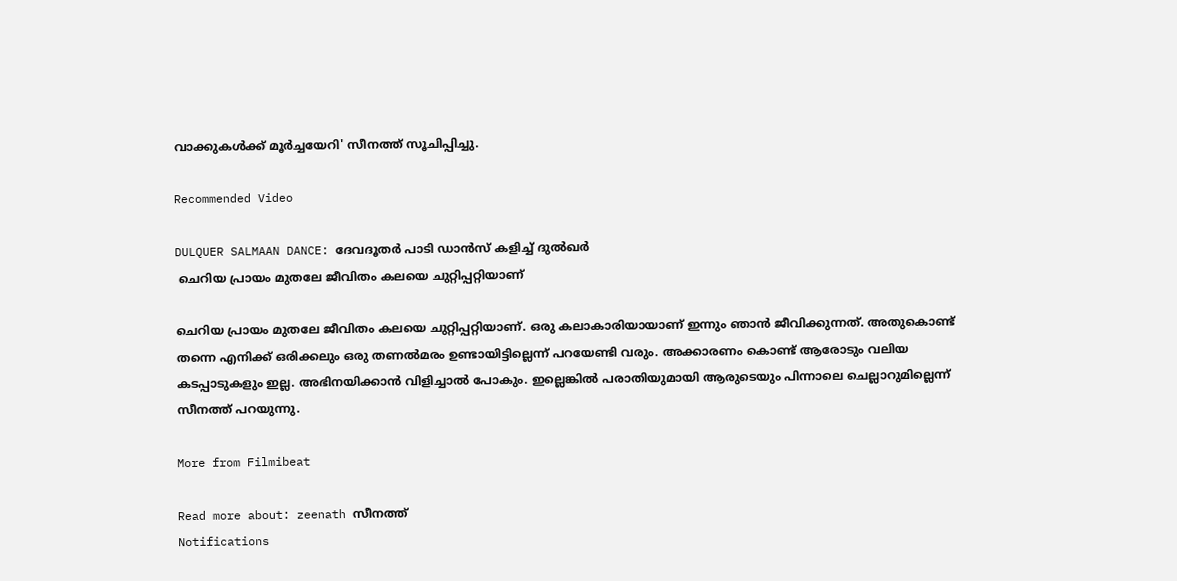വാക്കുകള്‍ക്ക് മൂര്‍ച്ചയേറി' സീനത്ത് സൂചിപ്പിച്ചു.

Recommended Video

DULQUER SALMAAN DANCE: ദേവദൂതർ പാടി ഡാൻസ് കളിച്ച് ദുൽഖർ
 ചെറിയ പ്രായം മുതലേ ജീവിതം കലയെ ചുറ്റിപ്പറ്റിയാണ്

ചെറിയ പ്രായം മുതലേ ജീവിതം കലയെ ചുറ്റിപ്പറ്റിയാണ്. ഒരു കലാകാരിയായാണ് ഇന്നും ഞാന്‍ ജീവിക്കുന്നത്. അതുകൊണ്ട് തന്നെ എനിക്ക് ഒരിക്കലും ഒരു തണല്‍മരം ഉണ്ടായിട്ടില്ലെന്ന് പറയേണ്ടി വരും. അക്കാരണം കൊണ്ട് ആരോടും വലിയ കടപ്പാടുകളും ഇല്ല. അഭിനയിക്കാന്‍ വിളിച്ചാല്‍ പോകും. ഇല്ലെങ്കില്‍ പരാതിയുമായി ആരുടെയും പിന്നാലെ ചെല്ലാറുമില്ലെന്ന് സീനത്ത് പറയുന്നു.

More from Filmibeat

Read more about: zeenath സീനത്ത്
Notifications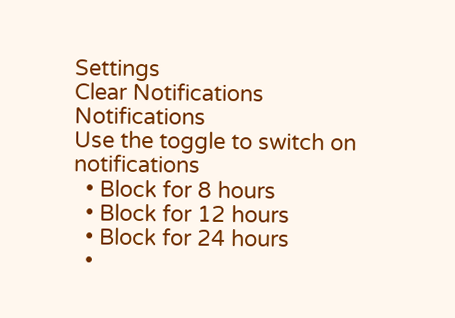Settings
Clear Notifications
Notifications
Use the toggle to switch on notifications
  • Block for 8 hours
  • Block for 12 hours
  • Block for 24 hours
  •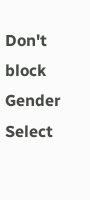Don't block
Gender
Select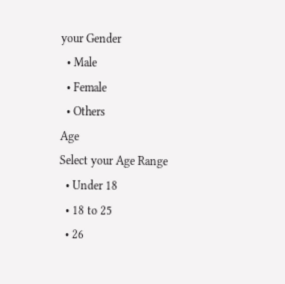your Gender
  • Male
  • Female
  • Others
Age
Select your Age Range
  • Under 18
  • 18 to 25
  • 26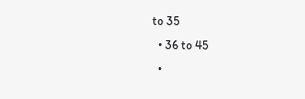to 35
  • 36 to 45
  •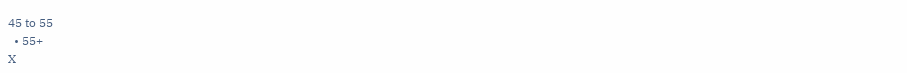45 to 55
  • 55+
X